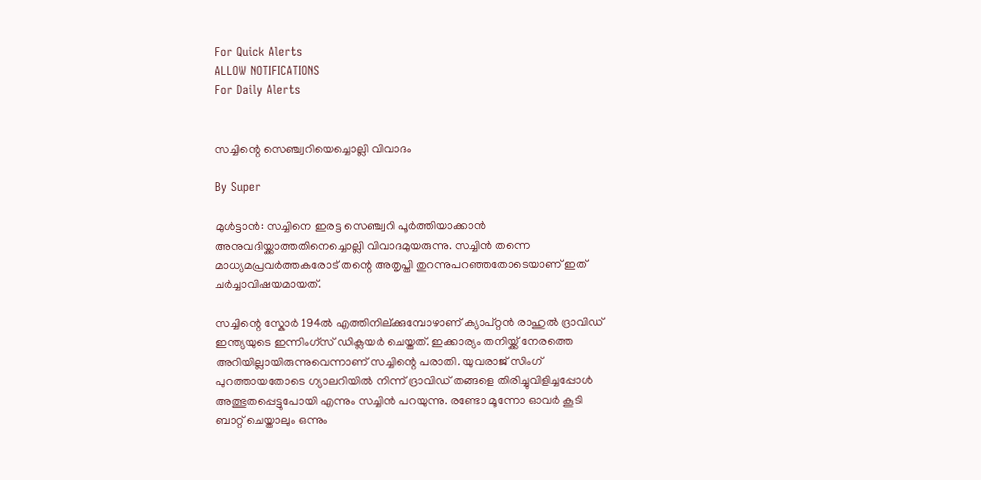For Quick Alerts
ALLOW NOTIFICATIONS
For Daily Alerts


സച്ചിന്റെ സെഞ്ച്വറിയെച്ചൊല്ലി വിവാദം

By Super

മുള്‍ട്ടാന്‍: സച്ചിനെ ഇരട്ട സെഞ്ച്വറി പൂര്‍ത്തിയാക്കാന്‍ അനുവദിയ്ക്കാത്തതിനെച്ചൊല്ലി വിവാദമുയരുന്നു. സച്ചിന്‍ തന്നെ മാധ്യമപ്രവര്‍ത്തകരോട് തന്റെ അതൃപ്തി തുറന്നുപറഞ്ഞതോടെയാണ് ഇത് ചര്‍ച്ചാവിഷയമായത്.

സച്ചിന്റെ സ്കോര്‍ 194ല്‍ എത്തിനില്ക്കുമ്പോഴാണ് ക്യാപ്റ്റന്‍ രാഹുല്‍ ദ്രാവിഡ് ഇന്ത്യയുടെ ഇന്നിംഗ്സ് ഡിക്ലയര്‍ ചെയ്തത്. ഇക്കാര്യം തനിയ്ക്ക് നേരത്തെ അറിയില്ലായിരുന്നുവെന്നാണ് സച്ചിന്റെ പരാതി. യുവരാജ് സിംഗ് പുറത്തായതോടെ ഗ്യാലറിയില്‍ നിന്ന് ദ്രാവിഡ് തങ്ങളെ തിരിച്ചുവിളിച്ചപ്പോള്‍ അത്ഭുതപ്പെട്ടുപോയി എന്നും സച്ചിന്‍ പറയുന്നു. രണ്ടോ മൂന്നോ ഓവര്‍ കൂടി ബാറ്റ് ചെയ്താലും ഒന്നും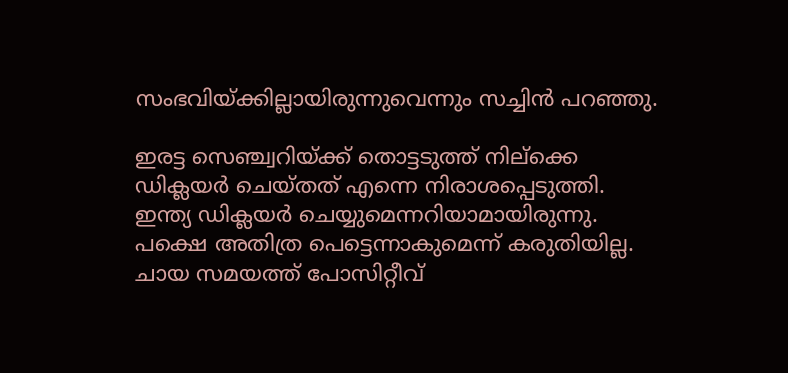സംഭവിയ്ക്കില്ലായിരുന്നുവെന്നും സച്ചിന്‍ പറഞ്ഞു.

ഇരട്ട സെഞ്ച്വറിയ്ക്ക് തൊട്ടടുത്ത് നില്ക്കെ ഡിക്ലയര്‍ ചെയ്തത് എന്നെ നിരാശപ്പെടുത്തി. ഇന്ത്യ ഡിക്ലയര്‍ ചെയ്യുമെന്നറിയാമായിരുന്നു. പക്ഷെ അതിത്ര പെട്ടെന്നാകുമെന്ന് കരുതിയില്ല. ചായ സമയത്ത് പോസിറ്റീവ്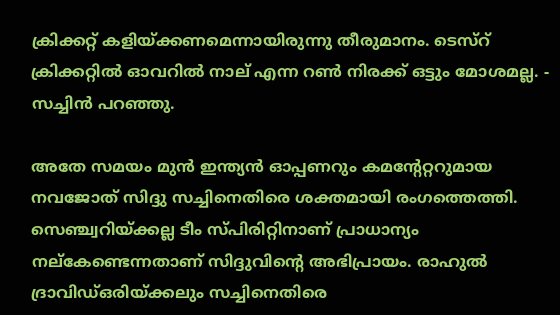ക്രിക്കറ്റ് കളിയ്ക്കണമെന്നായിരുന്നു തീരുമാനം. ടെസ്റ് ക്രിക്കറ്റില്‍ ഓവറില്‍ നാല് എന്ന റണ്‍ നിരക്ക് ഒട്ടും മോശമല്ല. - സച്ചിന്‍ പറഞ്ഞു.

അതേ സമയം മുന്‍ ഇന്ത്യന്‍ ഓപ്പണറും കമന്റേറ്ററുമായ നവജോത് സിദ്ദു സച്ചിനെതിരെ ശക്തമായി രംഗത്തെത്തി. സെഞ്ച്വറിയ്ക്കല്ല ടീം സ്പിരിറ്റിനാണ് പ്രാധാന്യം നല്കേണ്ടെന്നതാണ് സിദ്ദുവിന്റെ അഭിപ്രായം. രാഹുല്‍ ദ്രാവിഡ്ഒരിയ്ക്കലും സച്ചിനെതിരെ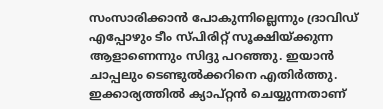സംസാരിക്കാന്‍ പോകുന്നില്ലെന്നും ദ്രാവിഡ് എപ്പോഴും ടീം സ്പിരിറ്റ് സൂക്ഷിയ്ക്കുന്ന ആളാണെന്നും സിദ്ദു പറഞ്ഞു. ഇയാന്‍ ചാപ്പലും ടെണ്ടുല്‍ക്കറിനെ എതിര്‍ത്തു. ഇക്കാര്യത്തില്‍ ക്യാപ്റ്റന്‍ ചെയ്യുന്നതാണ്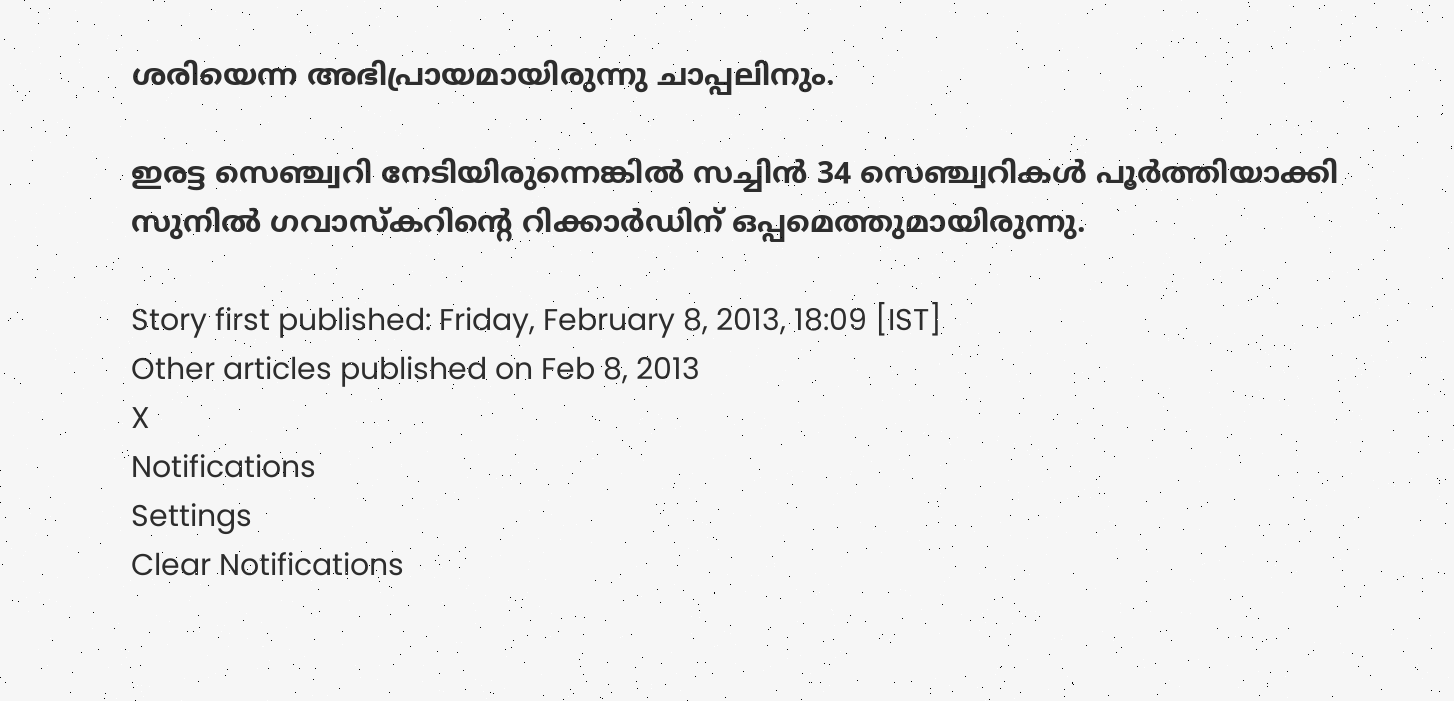ശരിയെന്ന അഭിപ്രായമായിരുന്നു ചാപ്പലിനും.

ഇരട്ട സെഞ്ച്വറി നേടിയിരുന്നെങ്കില്‍ സച്ചിന്‍ 34 സെഞ്ച്വറികള്‍ പൂര്‍ത്തിയാക്കി സുനില്‍ ഗവാസ്കറിന്റെ റിക്കാര്‍ഡിന് ഒപ്പമെത്തുമായിരുന്നു.

Story first published: Friday, February 8, 2013, 18:09 [IST]
Other articles published on Feb 8, 2013
X
Notifications
Settings
Clear Notifications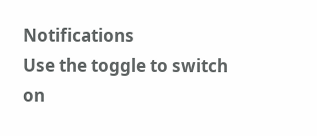Notifications
Use the toggle to switch on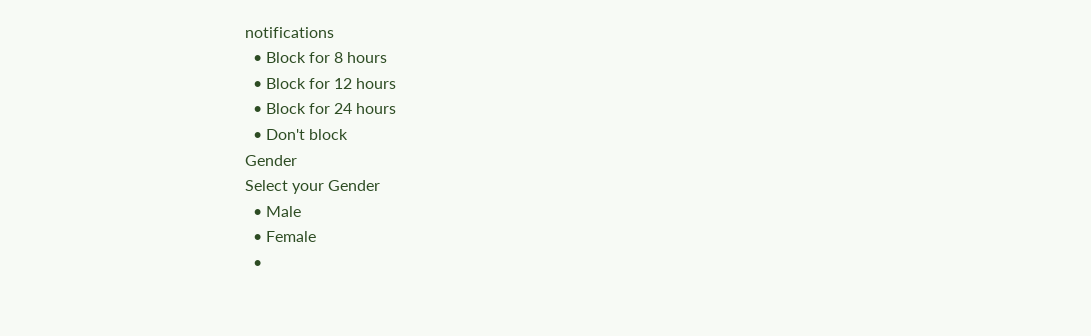notifications
  • Block for 8 hours
  • Block for 12 hours
  • Block for 24 hours
  • Don't block
Gender
Select your Gender
  • Male
  • Female
  •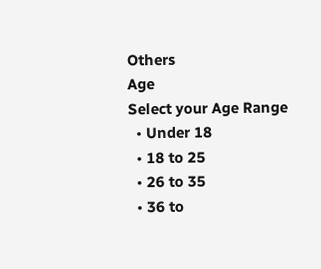Others
Age
Select your Age Range
  • Under 18
  • 18 to 25
  • 26 to 35
  • 36 to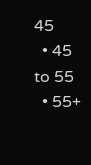45
  • 45 to 55
  • 55+